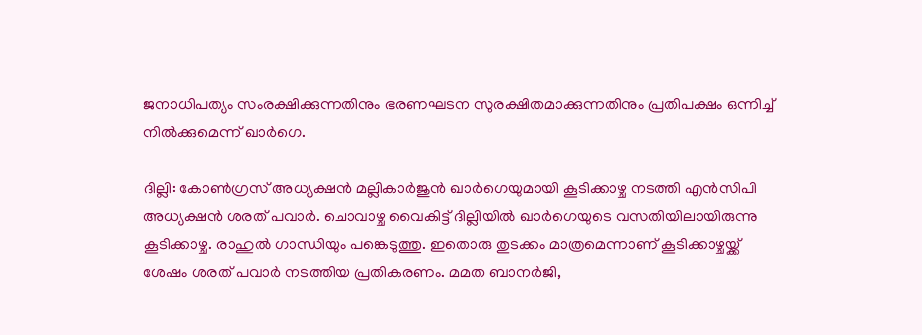ജനാധിപത്യം സംരക്ഷിക്കുന്നതിനും ഭരണഘടന സുരക്ഷിതമാക്കുന്നതിനും പ്രതിപക്ഷം ഒന്നിച്ച് നില്‍ക്കുമെന്ന് ഖാര്‍ഗെ.

ദില്ലി: കോണ്‍ഗ്രസ് അധ്യക്ഷന്‍ മല്ലികാര്‍ജുന്‍ ഖാര്‍ഗെയുമായി കൂടിക്കാഴ്ച നടത്തി എന്‍സിപി അധ്യക്ഷന്‍ ശരത് പവാര്‍. ചൊവാഴ്ച വൈകിട്ട് ദില്ലിയില്‍ ഖാര്‍ഗെയുടെ വസതിയിലായിരുന്നു കൂടിക്കാഴ്ച. രാഹുല്‍ ഗാന്ധിയും പങ്കെടുത്തു. ഇതൊരു തുടക്കം മാത്രമെന്നാണ് കൂടിക്കാഴ്ചയ്ക്ക് ശേഷം ശരത് പവാര്‍ നടത്തിയ പ്രതികരണം. മമത ബാനര്‍ജി,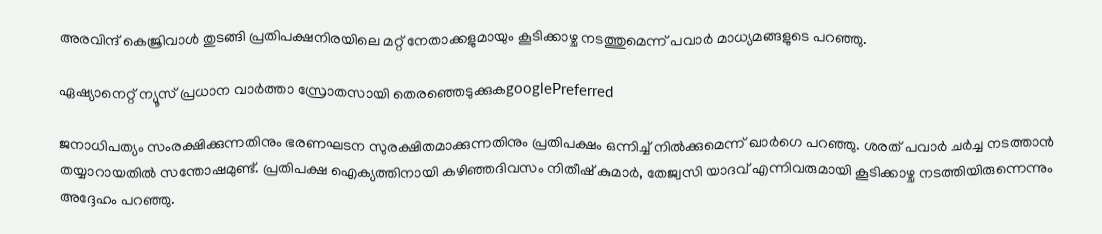അരവിന്ദ് കെജ്രിവാള്‍ തുടങ്ങി പ്രതിപക്ഷനിരയിലെ മറ്റ് നേതാക്കളുമായും കൂടിക്കാഴ്ച നടത്തുമെന്ന് പവാര്‍ മാധ്യമങ്ങളുടെ പറഞ്ഞു.

ഏഷ്യാനെറ്റ് ന്യൂസ് പ്രധാന വാർത്താ സ്രോതസായി തെരഞ്ഞെടുക്കുകgooglePreferred

ജനാധിപത്യം സംരക്ഷിക്കുന്നതിനും ഭരണഘടന സുരക്ഷിതമാക്കുന്നതിനും പ്രതിപക്ഷം ഒന്നിച്ച് നില്‍ക്കുമെന്ന് ഖാര്‍ഗെ പറഞ്ഞു. ശരത് പവാര്‍ ചര്‍ച്ച നടത്താന്‍ തയ്യാറായതില്‍ സന്തോഷമുണ്ട്. പ്രതിപക്ഷ ഐക്യത്തിനായി കഴിഞ്ഞദിവസം നിതീഷ് കുമാര്‍, തേജ്വസി യാദവ് എന്നിവരുമായി കൂടിക്കാഴ്ച നടത്തിയിരുന്നെന്നും അദ്ദേഹം പറഞ്ഞു.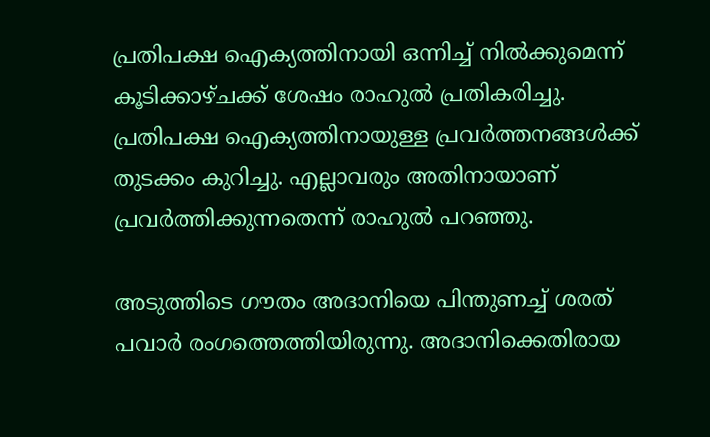പ്രതിപക്ഷ ഐക്യത്തിനായി ഒന്നിച്ച് നില്‍ക്കുമെന്ന് കൂടിക്കാഴ്ചക്ക് ശേഷം രാഹുല്‍ പ്രതികരിച്ചു. പ്രതിപക്ഷ ഐക്യത്തിനായുള്ള പ്രവര്‍ത്തനങ്ങള്‍ക്ക് തുടക്കം കുറിച്ചു. എല്ലാവരും അതിനായാണ് പ്രവര്‍ത്തിക്കുന്നതെന്ന് രാഹുല്‍ പറഞ്ഞു.

അടുത്തിടെ ഗൗതം അദാനിയെ പിന്തുണച്ച് ശരത് പവാര്‍ രംഗത്തെത്തിയിരുന്നു. അദാനിക്കെതിരായ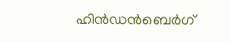ഹിന്‍ഡന്‍ബെര്‍ഗ്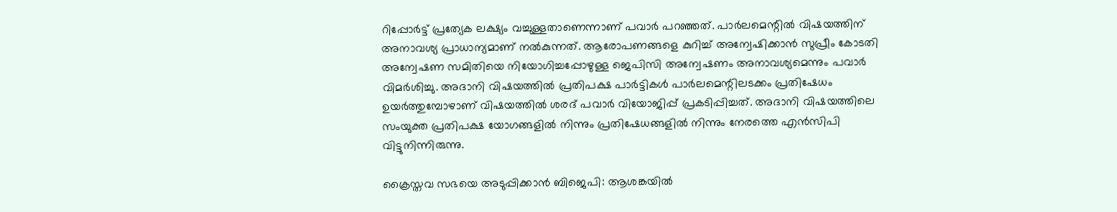റിപ്പോര്‍ട്ട് പ്രത്യേക ലക്ഷ്യം വച്ചുള്ളതാണെന്നാണ് പവാര്‍ പറഞ്ഞത്. പാര്‍ലമെന്റില്‍ വിഷയത്തിന് അനാവശ്യ പ്രാധാന്യമാണ് നല്‍കുന്നത്. ആരോപണങ്ങളെ കുറിച്ച് അന്വേഷിക്കാന്‍ സുപ്രീം കോടതി അന്വേഷണ സമിതിയെ നിയോഗിച്ചപ്പോഴുള്ള ജെപിസി അന്വേഷണം അനാവശ്യമെന്നും പവാര്‍ വിമര്‍ശിച്ചു. അദാനി വിഷയത്തില്‍ പ്രതിപക്ഷ പാര്‍ട്ടികള്‍ പാര്‍ലമെന്റിലടക്കം പ്രതിഷേധം ഉയര്‍ത്തുമ്പോഴാണ് വിഷയത്തില്‍ ശരദ് പവാര്‍ വിയോജിപ്പ് പ്രകടിപ്പിച്ചത്. അദാനി വിഷയത്തിലെ സംയുക്ത പ്രതിപക്ഷ യോഗങ്ങളില്‍ നിന്നും പ്രതിഷേധങ്ങളില്‍ നിന്നും നേരത്തെ എന്‍സിപി വിട്ടുനിന്നിരുന്നു.

ക്രൈസ്തവ സഭയെ അടുപ്പിക്കാൻ ബിജെപി: ആശങ്കയിൽ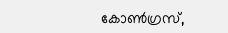കോൺഗ്രസ്,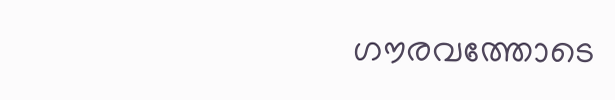ഗൗരവത്തോടെ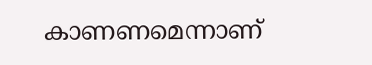കാണണമെന്നാണ്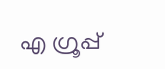എ ഗ്രൂപ്പ്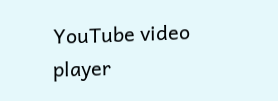YouTube video player